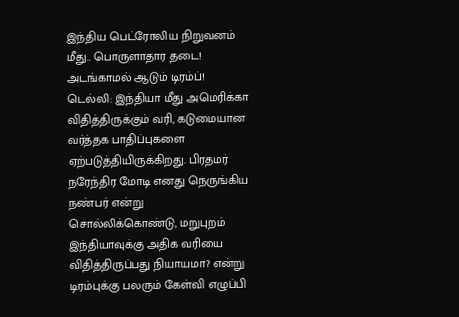இந்திய பெட்ரோலிய நிறுவனம் மீது.. பொருளாதார தடை! அடங்காமல் ஆடும் டிரம்ப்!
டெல்லி: இந்தியா மீது அமெரிக்கா விதித்திருக்கும் வரி, கடுமையான வர்த்தக பாதிப்புகளை ஏற்படுத்தியிருக்கிறது. பிரதமர் நரேந்திர மோடி எனது நெருங்கிய நண்பர் என்று சொல்லிக்கொண்டு, மறுபுறம் இந்தியாவுக்கு அதிக வரியை விதித்திருப்பது நியாயமா? என்று டிரம்புக்கு பலரும் கேள்வி எழுப்பி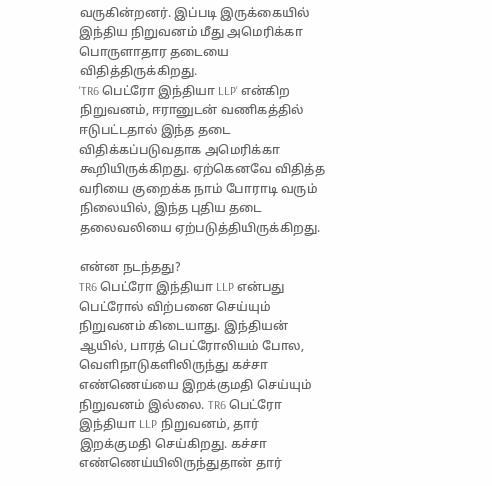வருகின்றனர். இப்படி இருக்கையில் இந்திய நிறுவனம் மீது அமெரிக்கா பொருளாதார தடையை விதித்திருக்கிறது.
'TR6 பெட்ரோ இந்தியா LLP' என்கிற நிறுவனம், ஈரானுடன் வணிகத்தில் ஈடுபட்டதால் இந்த தடை விதிக்கப்படுவதாக அமெரிக்கா கூறியிருக்கிறது. ஏற்கெனவே விதித்த வரியை குறைக்க நாம் போராடி வரும் நிலையில், இந்த புதிய தடை தலைவலியை ஏற்படுத்தியிருக்கிறது.

என்ன நடந்தது?
TR6 பெட்ரோ இந்தியா LLP என்பது பெட்ரோல் விற்பனை செய்யும் நிறுவனம் கிடையாது. இந்தியன் ஆயில், பாரத் பெட்ரோலியம் போல, வெளிநாடுகளிலிருந்து கச்சா எண்ணெய்யை இறக்குமதி செய்யும் நிறுவனம் இல்லை. TR6 பெட்ரோ இந்தியா LLP நிறுவனம், தார் இறக்குமதி செய்கிறது. கச்சா எண்ணெய்யிலிருந்துதான் தார்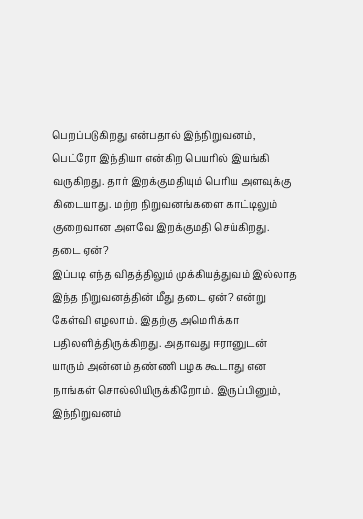பெறப்படுகிறது என்பதால் இந்நிறுவனம், பெட்ரோ இந்தியா என்கிற பெயரில் இயங்கி வருகிறது. தார் இறக்குமதியும் பெரிய அளவுக்கு கிடையாது. மற்ற நிறுவனங்களை காட்டிலும் குறைவான அளவே இறக்குமதி செய்கிறது.
தடை ஏன்?
இப்படி எந்த விதத்திலும் முக்கியத்துவம் இல்லாத இந்த நிறுவனத்தின் மீது தடை ஏன்? என்று கேள்வி எழலாம். இதற்கு அமெரிக்கா பதிலளித்திருக்கிறது. அதாவது ஈரானுடன் யாரும் அன்னம் தண்ணி பழக கூடாது என நாங்கள் சொல்லியிருக்கிறோம். இருப்பினும், இந்நிறுவனம்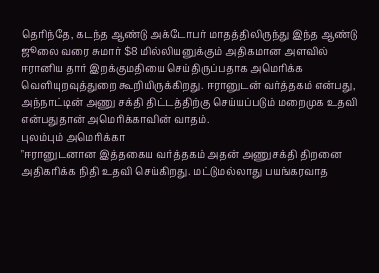தெரிந்தே, கடந்த ஆண்டு அக்டோபர் மாதத்திலிருந்து இந்த ஆண்டு ஜூலை வரை சுமார் $8 மில்லியனுக்கும் அதிகமான அளவில் ஈரானிய தார் இறக்குமதியை செய்திருப்பதாக அமெரிக்க வெளியுறவுத்துறை கூறியிருக்கிறது. ஈரானுடன் வர்த்தகம் என்பது, அந்நாட்டின் அணு சக்தி திட்டத்திற்கு செய்யப்படும் மறைமுக உதவி என்பதுதான் அமெரிக்காவின் வாதம்.
புலம்பும் அமெரிக்கா
"ஈரானுடனான இத்தகைய வர்த்தகம் அதன் அணுசக்தி திறனை அதிகரிக்க நிதி உதவி செய்கிறது. மட்டுமல்லாது பயங்கரவாத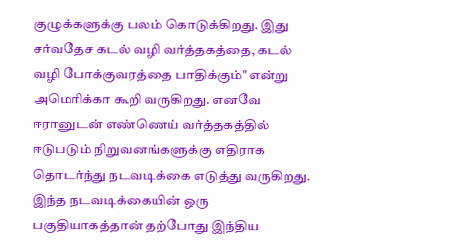குழுக்களுக்கு பலம் கொடுக்கிறது. இது சர்வதேச கடல் வழி வர்த்தகத்தை, கடல் வழி போக்குவரத்தை பாதிக்கும்" என்று அமெரிக்கா கூறி வருகிறது. எனவே ஈரானுடன் எண்ணெய் வர்த்தகத்தில் ஈடுபடும் நிறுவனங்களுக்கு எதிராக தொடர்ந்து நடவடிக்கை எடுத்து வருகிறது. இந்த நடவடிக்கையின் ஒரு பகுதியாகத்தான் தற்போது இந்திய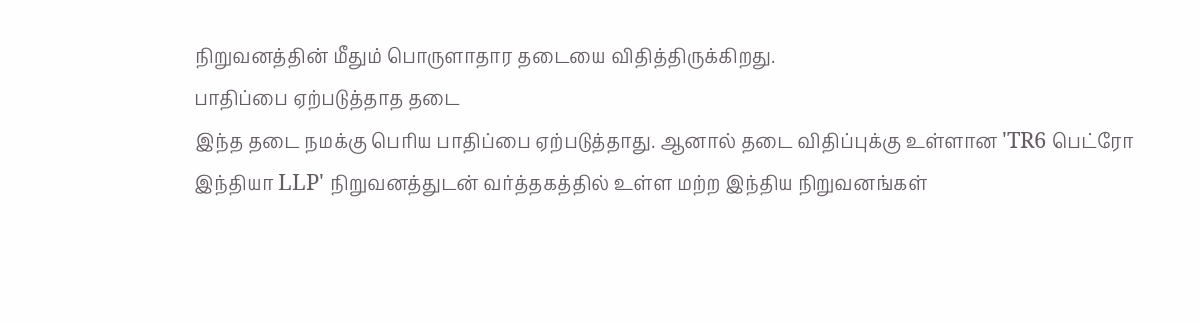நிறுவனத்தின் மீதும் பொருளாதார தடையை விதித்திருக்கிறது.
பாதிப்பை ஏற்படுத்தாத தடை
இந்த தடை நமக்கு பெரிய பாதிப்பை ஏற்படுத்தாது. ஆனால் தடை விதிப்புக்கு உள்ளான 'TR6 பெட்ரோ இந்தியா LLP' நிறுவனத்துடன் வர்த்தகத்தில் உள்ள மற்ற இந்திய நிறுவனங்கள்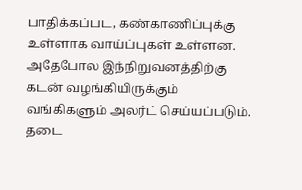பாதிக்கப்பட, கண்காணிப்புக்கு உள்ளாக வாய்ப்புகள் உள்ளன. அதேபோல இந்நிறுவனத்திற்கு கடன் வழங்கியிருக்கும் வங்கிகளும் அலர்ட் செய்யப்படும். தடை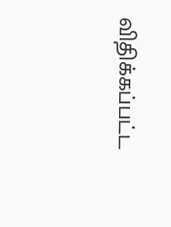விதிக்கப்பட்ட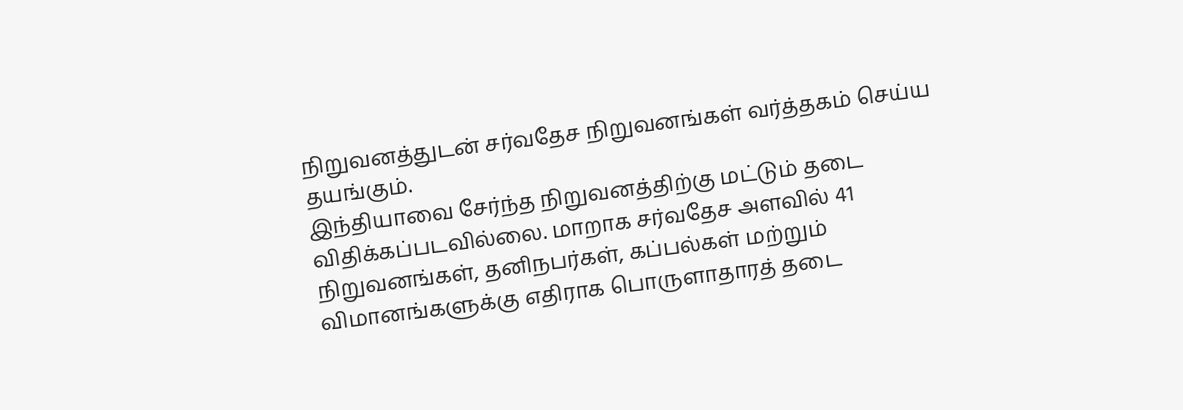நிறுவனத்துடன் சர்வதேச நிறுவனங்கள் வர்த்தகம் செய்ய தயங்கும்.
இந்தியாவை சேர்ந்த நிறுவனத்திற்கு மட்டும் தடை விதிக்கப்படவில்லை. மாறாக சர்வதேச அளவில் 41 நிறுவனங்கள், தனிநபர்கள், கப்பல்கள் மற்றும் விமானங்களுக்கு எதிராக பொருளாதாரத் தடை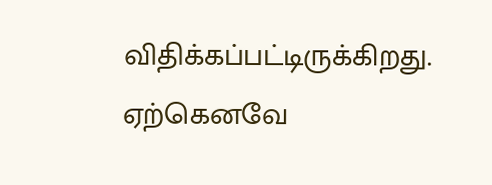விதிக்கப்பட்டிருக்கிறது. ஏற்கெனவே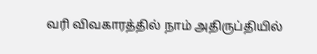வரி விவகாரத்தில் நாம் அதிருப்தியில்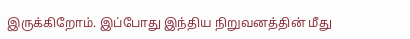இருக்கிறோம். இப்போது இந்திய நிறுவனத்தின் மீது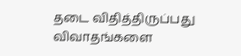தடை விதித்திருப்பது விவாதங்களை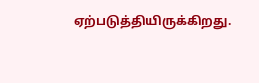ஏற்படுத்தியிருக்கிறது.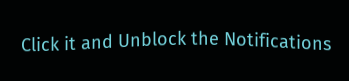Click it and Unblock the Notifications